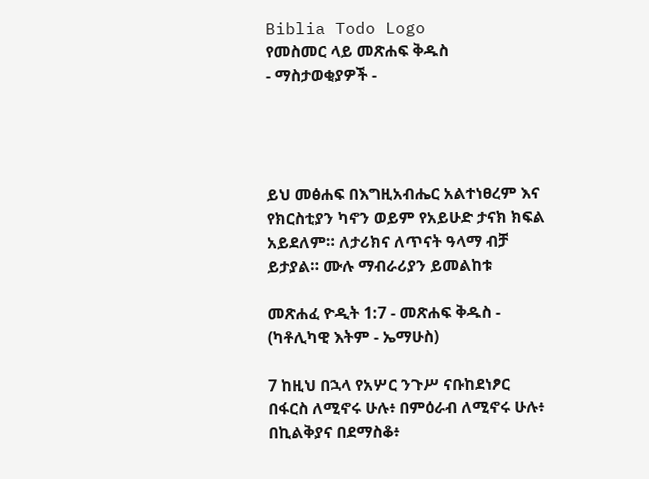Biblia Todo Logo
የመስመር ላይ መጽሐፍ ቅዱስ
- ማስታወቂያዎች -




ይህ መፅሐፍ በእግዚአብሔር አልተነፀረም እና የክርስቲያን ካኖን ወይም የአይሁድ ታናክ ክፍል አይደለም። ለታሪክና ለጥናት ዓላማ ብቻ ይታያል። ሙሉ ማብራሪያን ይመልከቱ

መጽሐፈ ዮዲት 1:7 - መጽሐፍ ቅዱስ - (ካቶሊካዊ እትም - ኤማሁስ)

7 ከዚህ በኋላ የአሦር ንጉሥ ናቡከደነፆር በፋርስ ለሚኖሩ ሁሉ፥ በምዕራብ ለሚኖሩ ሁሉ፥ በኪልቅያና በደማስቆ፥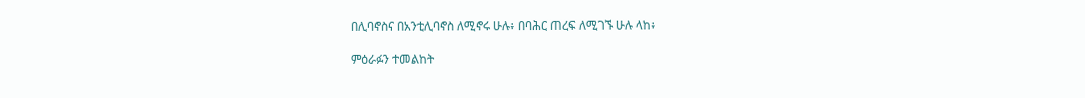በሊባኖስና በአንቲሊባኖስ ለሚኖሩ ሁሉ፥ በባሕር ጠረፍ ለሚገኙ ሁሉ ላከ፥

ምዕራፉን ተመልከት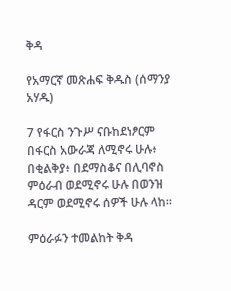ቅዳ

የአማርኛ መጽሐፍ ቅዱስ (ሰማንያ አሃዱ)

7 የፋርስ ንጉሥ ናቡከደነፆርም በፋርስ አውራጃ ለሚኖሩ ሁሉ፥ በቂልቅያ፥ በደማስቆና በሊባኖስ ምዕራብ ወደሚኖሩ ሁሉ በወንዝ ዳርም ወደሚኖሩ ሰዎች ሁሉ ላከ።

ምዕራፉን ተመልከት ቅዳ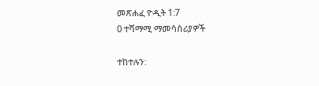መጽሐፈ ዮዲት 1:7
0 ተሻማሚ ማመሳሰሪያዎች

ተከተሉን: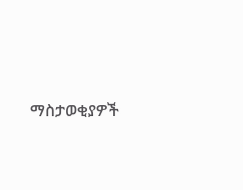ማስታወቂያዎች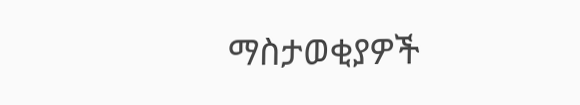ማስታወቂያዎች